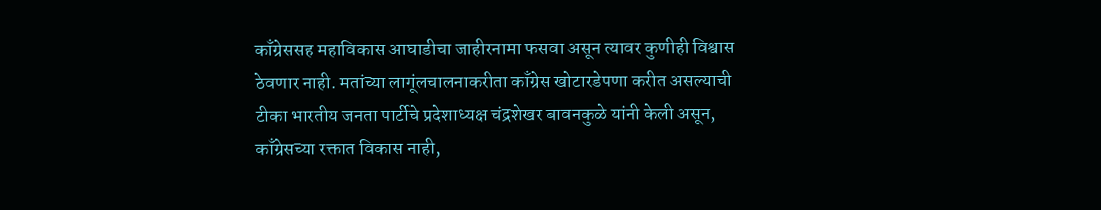काँग्रेससह महाविकास आघाडीचा जाहीरनामा फसवा असून त्यावर कुणीही विश्वास ठेवणार नाही. मतांच्या लागूंलचालनाकरीता काँग्रेस खोटारडेपणा करीत असल्याची टीका भारतीय जनता पार्टीचे प्रदेशाध्यक्ष चंद्रशेखर बावनकुळे यांनी केली असून, काँग्रेसच्या रक्तात विकास नाही,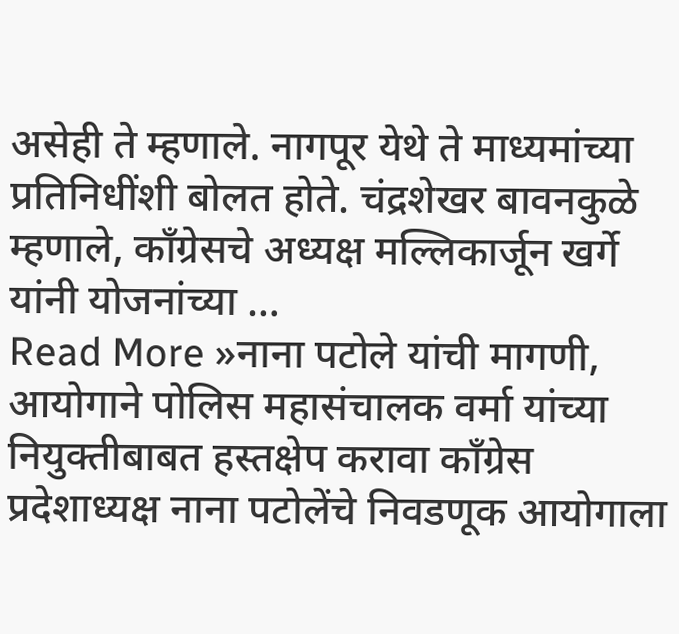असेही ते म्हणाले. नागपूर येथे ते माध्यमांच्या प्रतिनिधींशी बोलत होते. चंद्रशेखर बावनकुळे म्हणाले, काँग्रेसचे अध्यक्ष मल्लिकार्जून खर्गे यांनी योजनांच्या …
Read More »नाना पटोले यांची मागणी, आयोगाने पोलिस महासंचालक वर्मा यांच्या नियुक्तीबाबत हस्तक्षेप करावा काँग्रेस प्रदेशाध्यक्ष नाना पटोलेंचे निवडणूक आयोगाला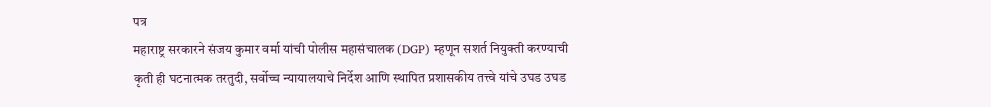पत्र
महाराष्ट्र सरकारने संजय कुमार वर्मा यांची पोलीस महासंचालक (DGP) म्हणून सशर्त नियुक्ती करण्याची कृती ही घटनात्मक तरतुदी, सर्वोच्च न्यायालयाचे निर्देश आणि स्थापित प्रशासकीय तत्त्वे यांचे उघड उघड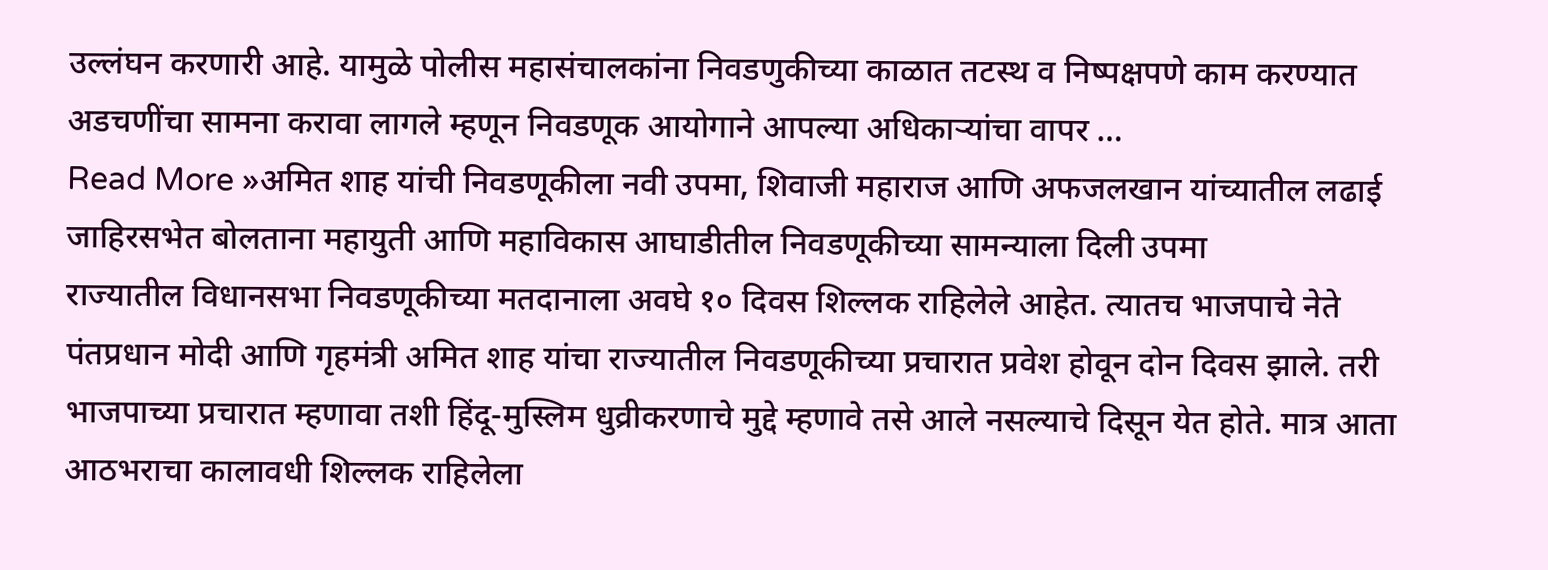उल्लंघन करणारी आहे. यामुळे पोलीस महासंचालकांना निवडणुकीच्या काळात तटस्थ व निष्पक्षपणे काम करण्यात अडचणींचा सामना करावा लागले म्हणून निवडणूक आयोगाने आपल्या अधिकाऱ्यांचा वापर …
Read More »अमित शाह यांची निवडणूकीला नवी उपमा, शिवाजी महाराज आणि अफजलखान यांच्यातील लढाई जाहिरसभेत बोलताना महायुती आणि महाविकास आघाडीतील निवडणूकीच्या सामन्याला दिली उपमा
राज्यातील विधानसभा निवडणूकीच्या मतदानाला अवघे १० दिवस शिल्लक राहिलेले आहेत. त्यातच भाजपाचे नेते पंतप्रधान मोदी आणि गृहमंत्री अमित शाह यांचा राज्यातील निवडणूकीच्या प्रचारात प्रवेश होवून दोन दिवस झाले. तरी भाजपाच्या प्रचारात म्हणावा तशी हिंदू-मुस्लिम धुव्रीकरणाचे मुद्दे म्हणावे तसे आले नसल्याचे दिसून येत होते. मात्र आता आठभराचा कालावधी शिल्लक राहिलेला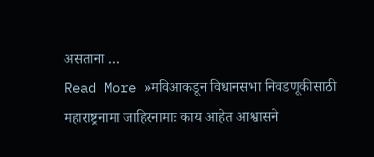असताना …
Read More »मविआकडून विधानसभा निवडणूकीसाठी महाराष्ट्रनामा जाहिरनामाः काय आहेत आश्वासने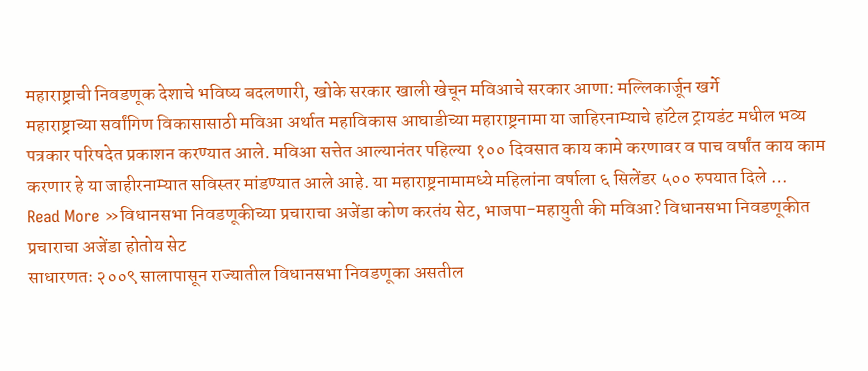महाराष्ट्राची निवडणूक देशाचे भविष्य बदलणारी, खोके सरकार खाली खेचून मविआचे सरकार आणा: मल्लिकार्जून खर्गे
महाराष्ट्राच्या सर्वांगिण विकासासाठी मविआ अर्थात महाविकास आघाडीच्या महाराष्ट्रनामा या जाहिरनाम्याचे हॉटेल ट्रायडंट मधील भव्य पत्रकार परिषदेत प्रकाशन करण्यात आले. मविआ सत्तेत आल्यानंतर पहिल्या १०० दिवसात काय कामे करणावर व पाच वर्षांत काय काम करणार हे या जाहीरनाम्यात सविस्तर मांडण्यात आले आहे. या महाराष्ट्रनामामध्ये महिलांना वर्षाला ६ सिलेंडर ५०० रुपयात दिले …
Read More »विधानसभा निवडणूकीच्या प्रचाराचा अजेंडा कोण करतंय सेट, भाजपा-महायुती की मविआ? विधानसभा निवडणूकीत प्रचाराचा अजेंडा होतोय सेट
साधारणतः २००९ सालापासून राज्यातील विधानसभा निवडणूका असतील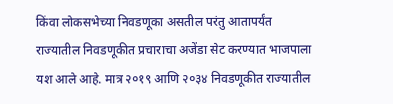किंवा लोकसभेच्या निवडणूका असतील परंतु आतापर्यंत राज्यातील निवडणूकीत प्रचाराचा अजेंडा सेट करण्यात भाजपाला यश आले आहे. मात्र २०१९ आणि २०३४ निवडणूकीत राज्यातील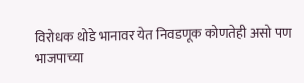विरोधक थोडे भानावर येत निवडणूक कोणतेही असो पण भाजपाच्या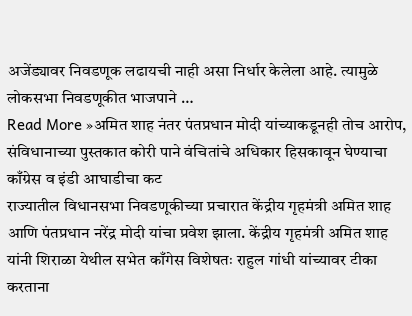अजेंड्यावर निवडणूक लढायची नाही असा निर्धार केलेला आहे. त्यामुळे लोकसभा निवडणूकीत भाजपाने …
Read More »अमित शाह नंतर पंतप्रधान मोदी यांच्याकडूनही तोच आरोप, संविधानाच्या पुस्तकात कोरी पाने वंचितांचे अधिकार हिसकावून घेण्याचा काँग्रेस व इंडी आघाडीचा कट
राज्यातील विधानसभा निवडणूकीच्या प्रचारात केंद्रीय गृहमंत्री अमित शाह आणि पंतप्रधान नरेंद्र मोदी यांचा प्रवेश झाला. केंद्रीय गृहमंत्री अमित शाह यांनी शिराळा येथील सभेत काँगेस विशेषतः राहुल गांधी यांच्यावर टीका करताना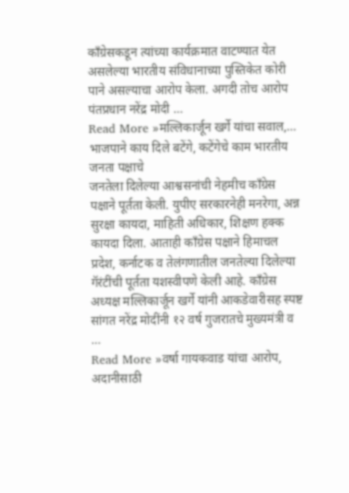काँग्रेसकडून त्यांच्या कार्यक्रमात वाटण्यात येत असलेल्या भारतीय संविधानाच्या पुस्तिकेत कोरी पाने असल्याचा आरोप केला. अगदी तोच आरोप पंतप्रधान नरेंद्र मोदी …
Read More »मल्लिकार्जून खर्गे यांचा सवाल,… भाजपाने काय दिले बटेंगे, कटेंगेचे काम भारतीय जनता पक्षाचे
जनतेला दिलेल्या आश्वसनांची नेहमीच काँग्रेस पक्षाने पूर्तता केली. युपीए सरकारनेही मनरेगा, अन्न सुरक्षा कायदा, माहिती अधिकार, शिक्षण हक्क कायदा दिला. आताही काँग्रेस पक्षाने हिमाचल प्रदेश, कर्नाटक व तेलंगणातील जनतेल्या दिलेल्या गॅरंटींची पूर्तता यशस्वीपणे केली आहे. काँग्रेस अध्यक्ष मल्लिकार्जून खर्गे यांनी आकडेवारीसह स्पष्ट सांगत नरेंद्र मोदींनी १२ वर्ष गुजरातचे मुख्यमंत्री व …
Read More »वर्षा गायकवाड यांचा आरोप, अदानीसाठी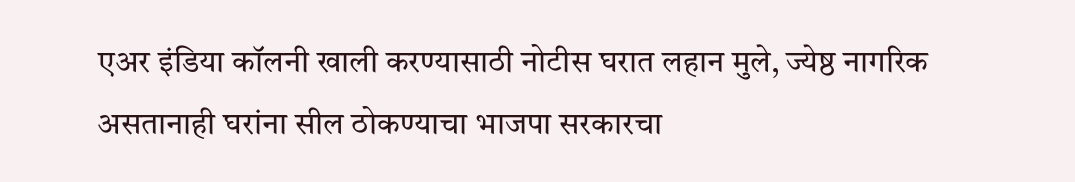एअर इंडिया कॉलनी खाली करण्यासाठी नोटीस घरात लहान मुले, ज्येष्ठ नागरिक असतानाही घरांना सील ठोकण्याचा भाजपा सरकारचा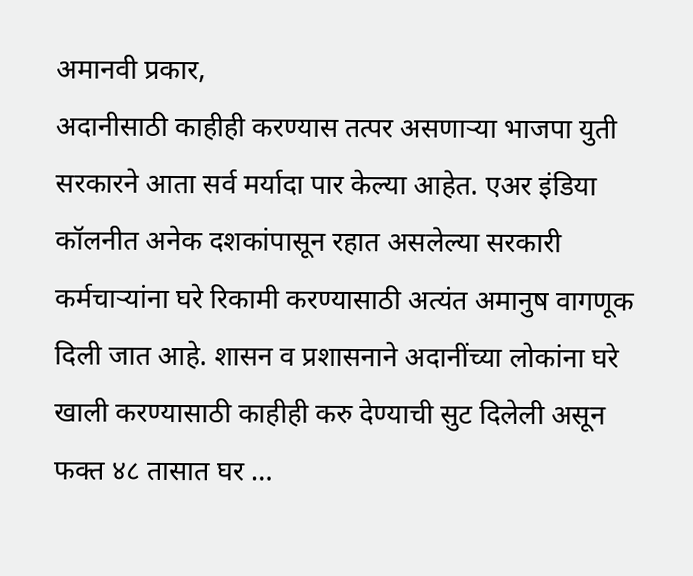अमानवी प्रकार,
अदानीसाठी काहीही करण्यास तत्पर असणाऱ्या भाजपा युती सरकारने आता सर्व मर्यादा पार केल्या आहेत. एअर इंडिया कॉलनीत अनेक दशकांपासून रहात असलेल्या सरकारी कर्मचाऱ्यांना घरे रिकामी करण्यासाठी अत्यंत अमानुष वागणूक दिली जात आहे. शासन व प्रशासनाने अदानींच्या लोकांना घरे खाली करण्यासाठी काहीही करु देण्याची सुट दिलेली असून फक्त ४८ तासात घर …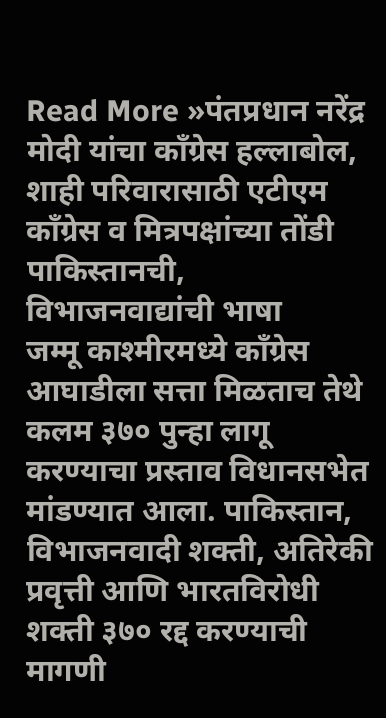Read More »पंतप्रधान नरेंद्र मोदी यांचा काँग्रेस हल्लाबोल, शाही परिवारासाठी एटीएम काँग्रेस व मित्रपक्षांच्या तोंडी पाकिस्तानची, विभाजनवाद्यांची भाषा
जम्मू काश्मीरमध्ये काँग्रेस आघाडीला सत्ता मिळताच तेथे कलम ३७० पुन्हा लागू करण्याचा प्रस्ताव विधानसभेत मांडण्यात आला. पाकिस्तान, विभाजनवादी शक्ती, अतिरेकी प्रवृत्ती आणि भारतविरोधी शक्ती ३७० रद्द करण्याची मागणी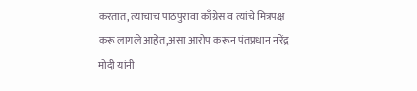करतात, त्याचाच पाठपुरावा काँग्रेस व त्यांचे मित्रपक्ष करू लागले आहेत,असा आरोप करून पंतप्रधान नरेंद्र मोदी यांनी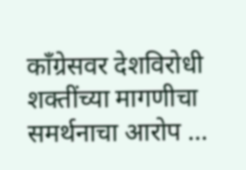काँग्रेसवर देशविरोधी शक्तींच्या मागणीचा समर्थनाचा आरोप …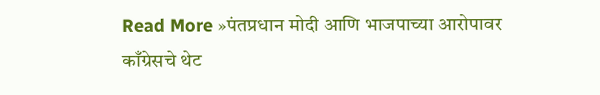Read More »पंतप्रधान मोदी आणि भाजपाच्या आरोपावर काँग्रेसचे थेट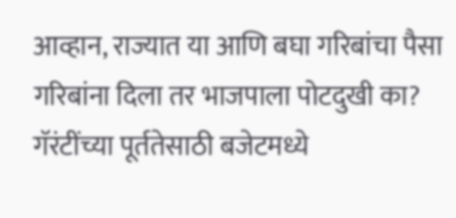आव्हान, राज्यात या आणि बघा गरिबांचा पैसा गरिबांना दिला तर भाजपाला पोटदुखी का? गॅरंटींच्या पूर्ततेसाठी बजेटमध्ये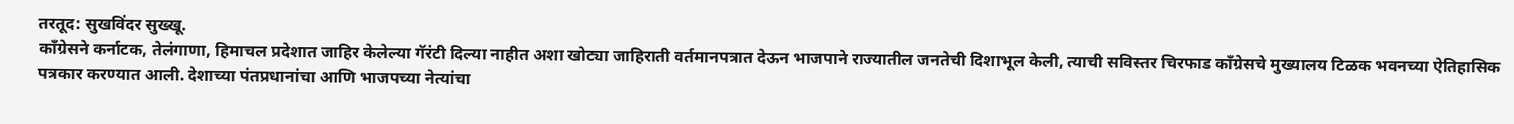तरतूद: सुखविंदर सुख्खू.
काँग्रेसने कर्नाटक, तेलंगाणा, हिमाचल प्रदेशात जाहिर केलेल्या गॅरंटी दिल्या नाहीत अशा खोट्या जाहिराती वर्तमानपत्रात देऊन भाजपाने राज्यातील जनतेची दिशाभूल केली, त्याची सविस्तर चिरफाड काँग्रेसचे मुख्यालय टिळक भवनच्या ऐतिहासिक पत्रकार करण्यात आली. देशाच्या पंतप्रधानांचा आणि भाजपच्या नेत्यांचा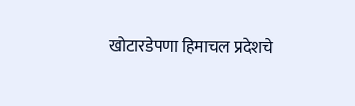खोटारडेपणा हिमाचल प्रदेशचे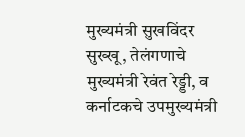मुख्यमंत्री सुखविंदर सुख्खू, तेलंगणाचे मुख्यमंत्री रेवंत रेड्डी, व कर्नाटकचे उपमुख्यमंत्री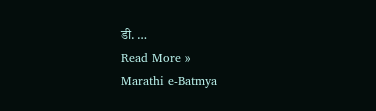डी. …
Read More »
Marathi e-Batmya